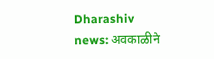Dharashiv news: अवकाळीने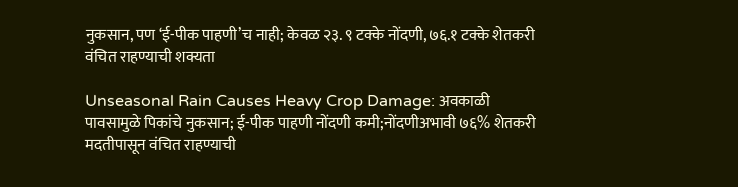नुकसान, पण ‘ई-पीक पाहणी’च नाही; केवळ २३. ९ टक्के नोंदणी, ७६.१ टक्के शेतकरी वंचित राहण्याची शक्यता

Unseasonal Rain Causes Heavy Crop Damage: अवकाळी पावसामुळे पिकांचे नुकसान; ई-पीक पाहणी नोंदणी कमी;नोंदणीअभावी ७६% शेतकरी मदतीपासून वंचित राहण्याची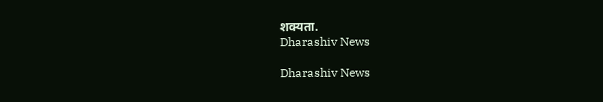शक्यता.
Dharashiv News

Dharashiv News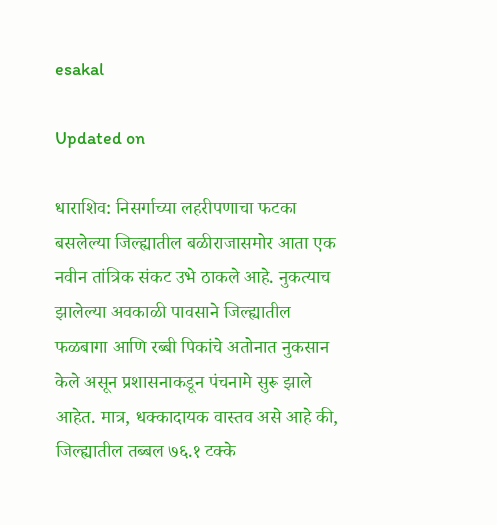esakal

Updated on

धाराशिव: निसर्गाच्या लहरीपणाचा फटका बसलेल्या जिल्ह्यातील बळीराजासमोर आता एक नवीन तांत्रिक संकट उभे ठाकले आहे. नुकत्याच झालेल्या अवकाळी पावसाने जिल्ह्यातील फळबागा आणि रब्बी पिकांचे अतोनात नुकसान केले असून प्रशासनाकडून पंचनामे सुरू झाले आहेत. मात्र, धक्कादायक वास्तव असे आहे की, जिल्ह्यातील तब्बल ७६.१ टक्के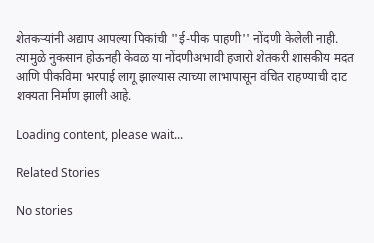शेतकऱ्यांनी अद्याप आपल्या पिकांची ''ई-पीक पाहणी'' नोंदणी केलेली नाही. त्यामुळे नुकसान होऊनही केवळ या नोंदणीअभावी हजारो शेतकरी शासकीय मदत आणि पीकविमा भरपाई लागू झाल्यास त्याच्या लाभापासून वंचित राहण्याची दाट शक्यता निर्माण झाली आहे.

Loading content, please wait...

Related Stories

No stories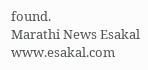found.
Marathi News Esakal
www.esakal.com